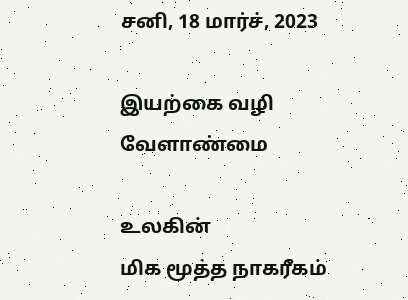சனி, 18 மார்ச், 2023

இயற்கை வழி வேளாண்மை

உலகின்
மிக மூத்த நாகரீகம்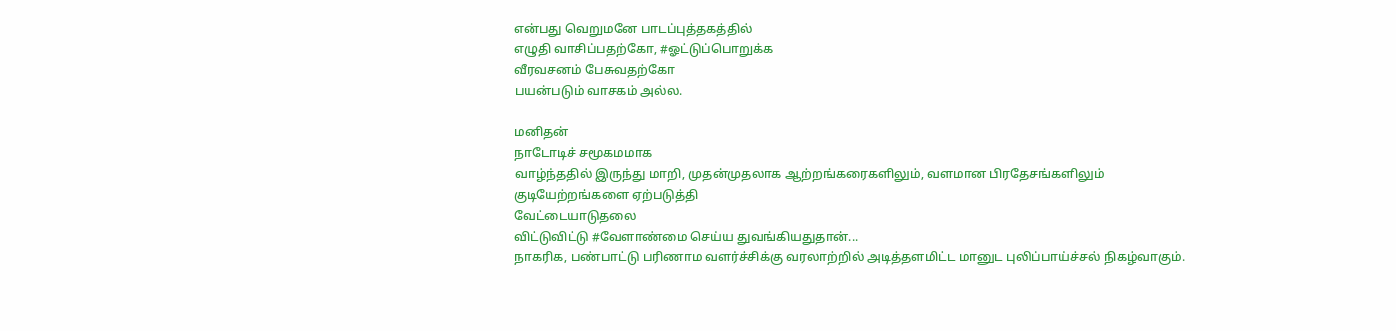என்பது வெறுமனே பாடப்புத்தகத்தில்
எழுதி வாசிப்பதற்கோ, #ஓட்டுப்பொறுக்க
வீரவசனம் பேசுவதற்கோ
பயன்படும் வாசகம் அல்ல.

மனிதன்
நாடோடிச் சமூகமமாக
வாழ்ந்ததில் இருந்து மாறி, முதன்முதலாக ஆற்றங்கரைகளிலும், வளமான பிரதேசங்களிலும் குடியேற்றங்களை ஏற்படுத்தி
வேட்டையாடுதலை
விட்டுவிட்டு #வேளாண்மை செய்ய துவங்கியதுதான்...
நாகரிக, பண்பாட்டு பரிணாம வளர்ச்சிக்கு வரலாற்றில் அடித்தளமிட்ட மானுட புலிப்பாய்ச்சல் நிகழ்வாகும்.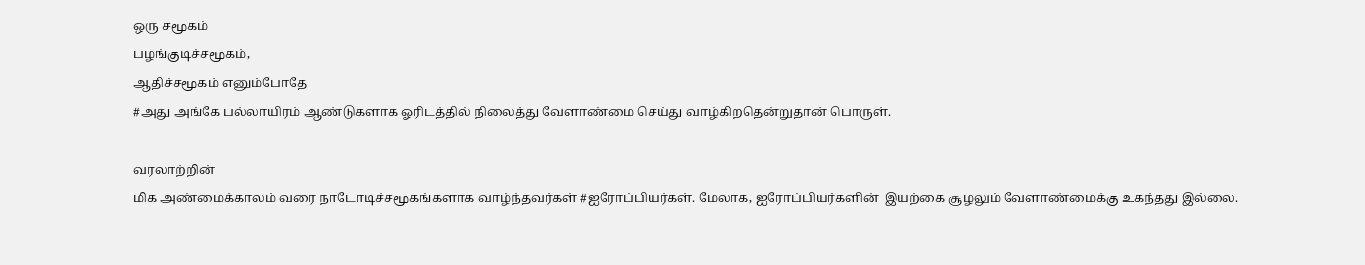ஒரு சமூகம்
பழங்குடிச்சமூகம்,
ஆதிச்சமூகம் எனும்போதே
#அது அங்கே பல்லாயிரம் ஆண்டுகளாக ஓரிடத்தில் நிலைத்து வேளாண்மை செய்து வாழ்கிறதென்றுதான் பொருள்.

வரலாற்றின்
மிக அண்மைக்காலம் வரை நாடோடிச்சமூகங்களாக வாழ்ந்தவர்கள் #ஐரோப்பியர்கள். மேலாக, ஐரோப்பியர்களின்  இயற்கை சூழலும் வேளாண்மைக்கு உகந்தது இல்லை.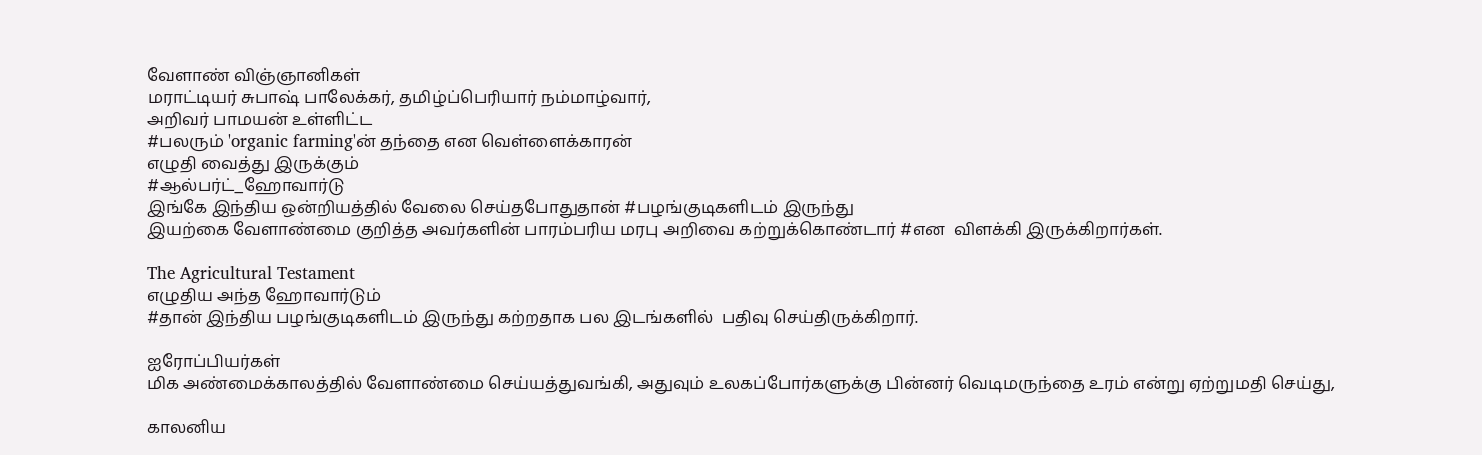வேளாண் விஞ்ஞானிகள்
மராட்டியர் சுபாஷ் பாலேக்கர், தமிழ்ப்பெரியார் நம்மாழ்வார்,
அறிவர் பாமயன் உள்ளிட்ட
#பலரும் 'organic farming'ன் தந்தை என வெள்ளைக்காரன்
எழுதி வைத்து இருக்கும்
#ஆல்பர்ட்_ஹோவார்டு
இங்கே இந்திய ஒன்றியத்தில் வேலை செய்தபோதுதான் #பழங்குடிகளிடம் இருந்து
இயற்கை வேளாண்மை குறித்த அவர்களின் பாரம்பரிய மரபு அறிவை கற்றுக்கொண்டார் #என  விளக்கி இருக்கிறார்கள்.

The Agricultural Testament
எழுதிய அந்த ஹோவார்டும்
#தான் இந்திய பழங்குடிகளிடம் இருந்து கற்றதாக பல இடங்களில்  பதிவு செய்திருக்கிறார்.

ஐரோப்பியர்கள்
மிக அண்மைக்காலத்தில் வேளாண்மை செய்யத்துவங்கி, அதுவும் உலகப்போர்களுக்கு பின்னர் வெடிமருந்தை உரம் என்று ஏற்றுமதி செய்து,

காலனிய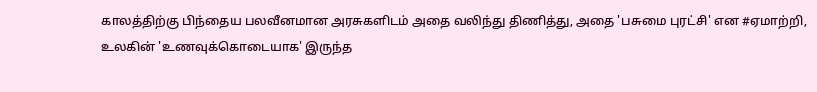காலத்திற்கு பிந்தைய பலவீனமான அரசுகளிடம் அதை வலிந்து திணித்து, அதை 'பசுமை புரட்சி' என #ஏமாற்றி,
உலகின் 'உணவுக்கொடையாக' இருந்த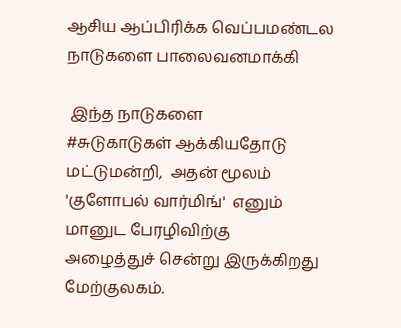ஆசிய ஆப்பிரிக்க வெப்பமண்டல நாடுகளை பாலைவனமாக்கி

 இந்த நாடுகளை
#சுடுகாடுகள் ஆக்கியதோடு மட்டுமன்றி,  அதன் மூலம்
'குளோபல் வார்மிங்'  எனும்
மானுட பேரழிவிற்கு
அழைத்துச் சென்று இருக்கிறது மேற்குலகம்.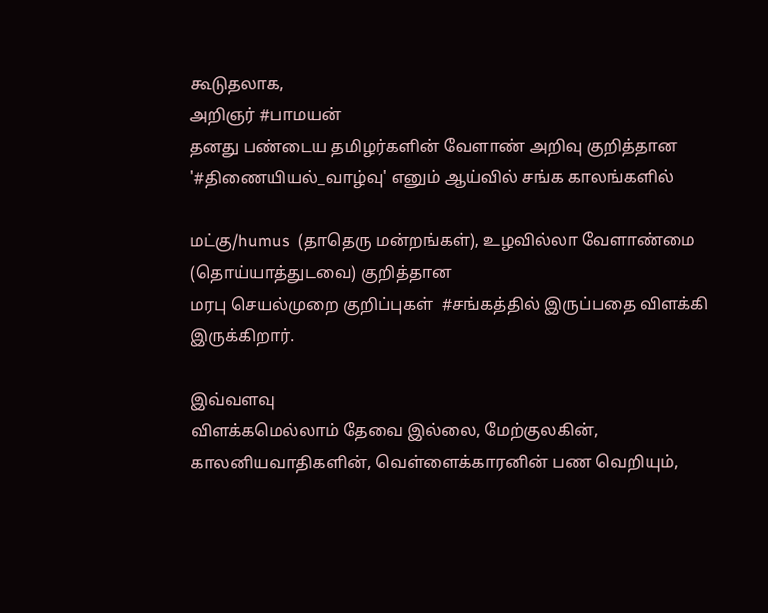கூடுதலாக,
அறிஞர் #பாமயன்
தனது பண்டைய தமிழர்களின் வேளாண் அறிவு குறித்தான '#திணையியல்_வாழ்வு' எனும் ஆய்வில் சங்க காலங்களில்

மட்கு/humus  (தாதெரு மன்றங்கள்), உழவில்லா வேளாண்மை (தொய்யாத்துடவை) குறித்தான
மரபு செயல்முறை குறிப்புகள்  #சங்கத்தில் இருப்பதை விளக்கி இருக்கிறார்.

இவ்வளவு
விளக்கமெல்லாம் தேவை இல்லை, மேற்குலகின், காலனியவாதிகளின், வெள்ளைக்காரனின் பண வெறியும்,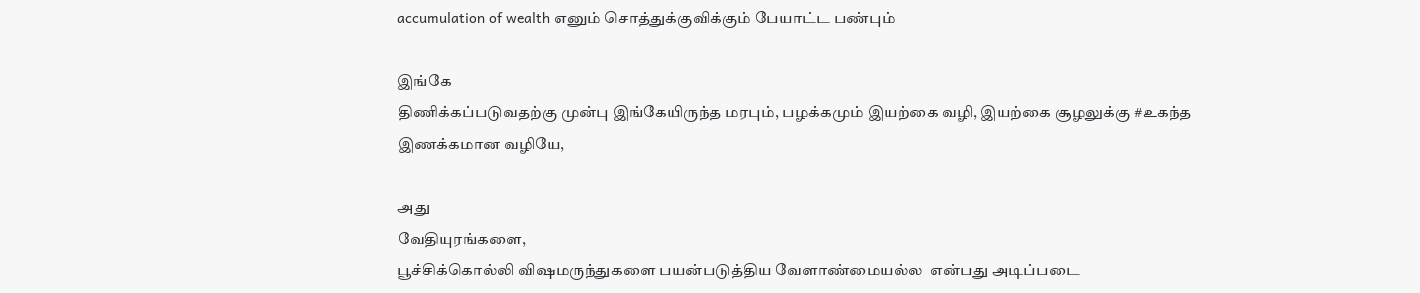accumulation of wealth எனும் சொத்துக்குவிக்கும் பேயாட்ட பண்பும்

இங்கே
திணிக்கப்படுவதற்கு முன்பு இங்கேயிருந்த மரபும், பழக்கமும் இயற்கை வழி, இயற்கை சூழலுக்கு #உகந்த இணக்கமான வழியே,

அது
வேதியுரங்களை,
பூச்சிக்கொல்லி விஷமருந்துகளை பயன்படுத்திய வேளாண்மையல்ல  என்பது அடிப்படை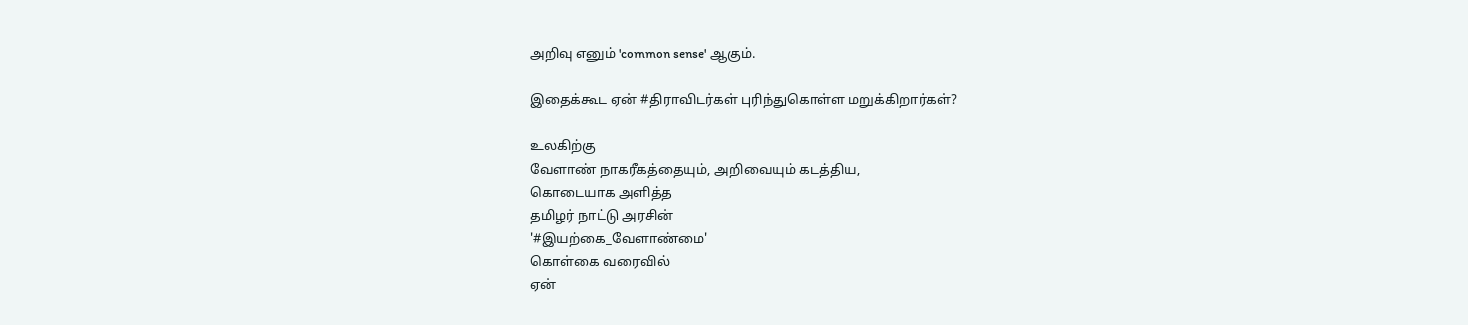அறிவு எனும் 'common sense' ஆகும்.

இதைக்கூட ஏன் #திராவிடர்கள் புரிந்துகொள்ள மறுக்கிறார்கள்?

உலகிற்கு
வேளாண் நாகரீகத்தையும், அறிவையும் கடத்திய,
கொடையாக அளித்த
தமிழர் நாட்டு அரசின்
'#இயற்கை_வேளாண்மை'
கொள்கை வரைவில்
ஏன்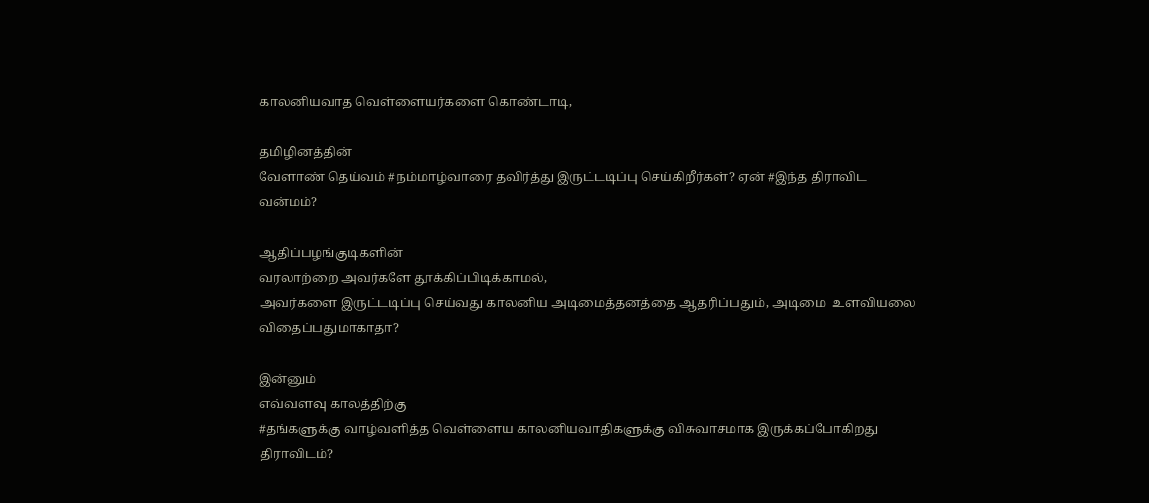காலனியவாத வெள்ளையர்களை கொண்டாடி,

தமிழினத்தின்
வேளாண் தெய்வம் #நம்மாழ்வாரை தவிர்த்து இருட்டடிப்பு செய்கிறீர்கள்? ஏன் #இந்த திராவிட வன்மம்?

ஆதிப்பழங்குடிகளின்
வரலாற்றை அவர்களே தூக்கிப்பிடிக்காமல்,
அவர்களை இருட்டடிப்பு செய்வது காலனிய அடிமைத்தனத்தை ஆதரிப்பதும், அடிமை  உளவியலை விதைப்பதுமாகாதா?

இன்னும்
எவ்வளவு காலத்திற்கு
#தங்களுக்கு வாழ்வளித்த வெள்ளைய காலனியவாதிகளுக்கு விசுவாசமாக இருக்கப்போகிறது திராவிடம்?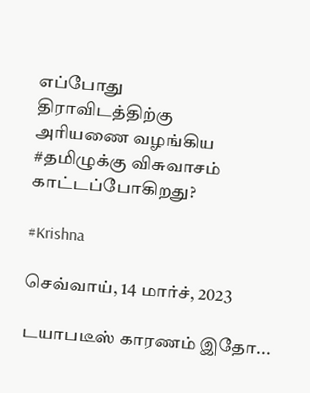எப்போது
திராவிடத்திற்கு
அரியணை வழங்கிய #தமிழுக்கு விசுவாசம் காட்டப்போகிறது?

#Krishna

செவ்வாய், 14 மார்ச், 2023

டயாபடீஸ் காரணம் இதோ...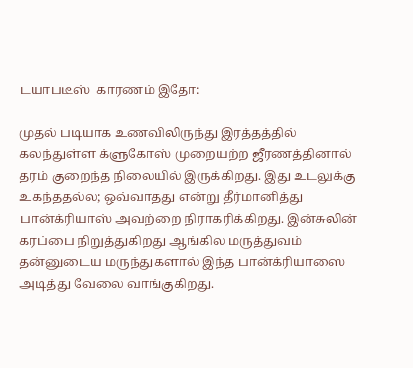டயாபடீஸ்  காரணம் இதோ:

முதல் படியாக உணவிலிருந்து இரத்தத்தில் கலந்துள்ள க்ளுகோஸ் முறையற்ற ஜீரணத்தினால் தரம் குறைந்த நிலையில் இருக்கிறது. இது உடலுக்கு உகந்ததல்ல; ஒவ்வாதது என்று தீர்மானித்து பான்க்ரியாஸ் அவற்றை நிராகரிக்கிறது. இன்சுலின் கரப்பை நிறுத்துகிறது ஆங்கில மருத்துவம் தன்னுடைய மருந்துகளால் இந்த பான்க்ரியாஸை அடித்து வேலை வாங்குகிறது.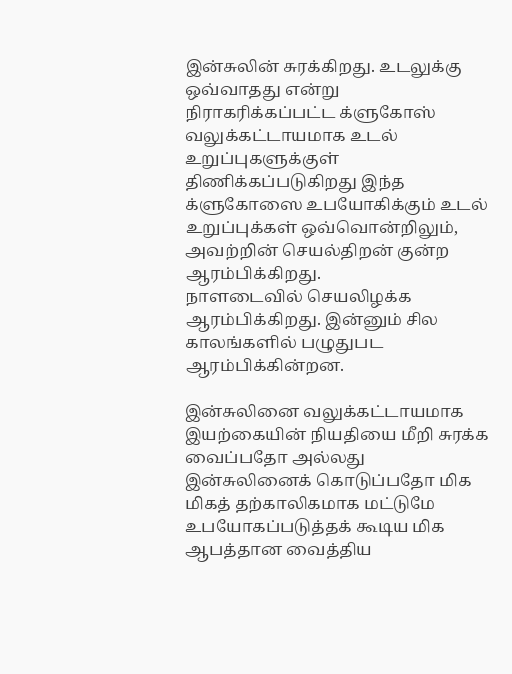இன்சுலின் சுரக்கிறது. உடலுக்கு ஒவ்வாதது என்று நிராகரிக்கப்பட்ட க்ளுகோஸ் வலுக்கட்டாயமாக உடல் உறுப்புகளுக்குள் திணிக்கப்படுகிறது இந்த க்ளுகோஸை உபயோகிக்கும் உடல் உறுப்புக்கள் ஒவ்வொன்றிலும், அவற்றின் செயல்திறன் குன்ற ஆரம்பிக்கிறது.
நாளடைவில் செயலிழக்க ஆரம்பிக்கிறது. இன்னும் சில காலங்களில் பழுதுபட ஆரம்பிக்கின்றன.

இன்சுலினை வலுக்கட்டாயமாக இயற்கையின் நியதியை மீறி சுரக்க வைப்பதோ அல்லது இன்சுலினைக் கொடுப்பதோ மிக மிகத் தற்காலிகமாக மட்டுமே உபயோகப்படுத்தக் கூடிய மிக ஆபத்தான வைத்திய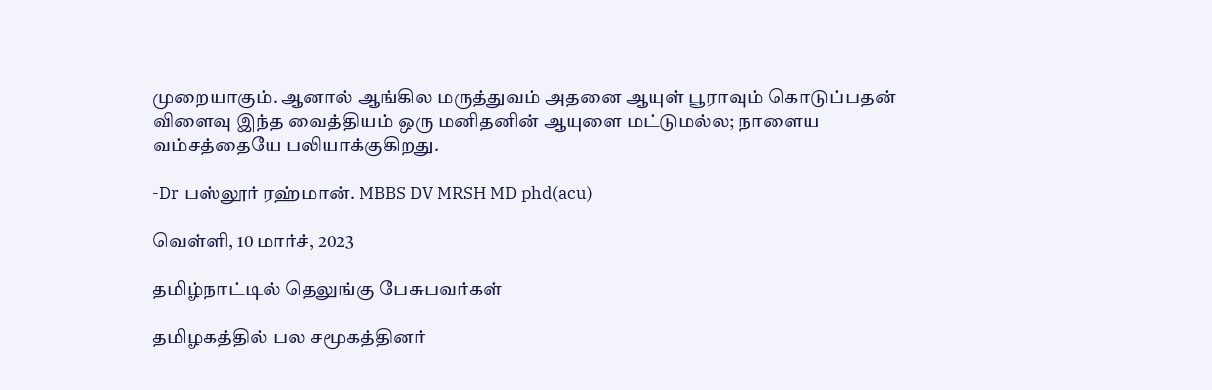முறையாகும். ஆனால் ஆங்கில மருத்துவம் அதனை ஆயுள் பூராவும் கொடுப்பதன் விளைவு இந்த வைத்தியம் ஒரு மனிதனின் ஆயுளை மட்டுமல்ல; நாளைய வம்சத்தையே பலியாக்குகிறது.

-Dr பஸ்லூர் ரஹ்மான். MBBS DV MRSH MD phd(acu)

வெள்ளி, 10 மார்ச், 2023

தமிழ்நாட்டில் தெலுங்கு பேசுபவர்கள்

தமிழகத்தில் பல சமூகத்தினர்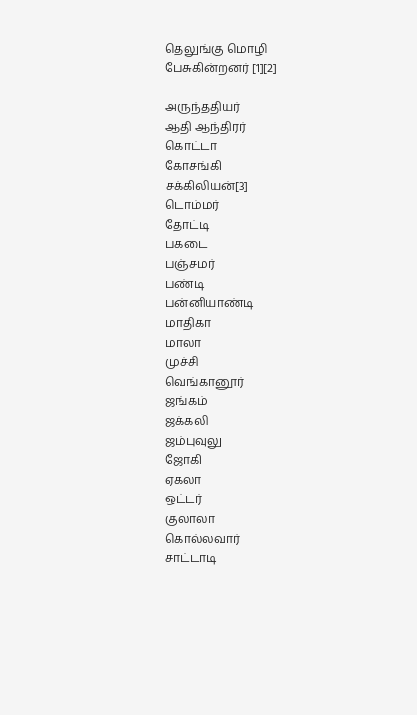தெலுங்கு மொழி பேசுகின்றனர் [1][2]

அருந்ததியர்
ஆதி ஆந்திரர்
கொட்டா
கோசங்கி
சக்கிலியன்[3]
டொம்மர்
தோட்டி
பகடை
பஞ்சமர்
பண்டி
பன்னியாண்டி
மாதிகா
மாலா
முச்சி
வெங்கானூர்
ஜங்கம்
ஜக்கலி
ஜம்புவுலு
ஜோகி
ஏகலா
ஒட்டர்
குலாலா
கொல்லவார்
சாட்டாடி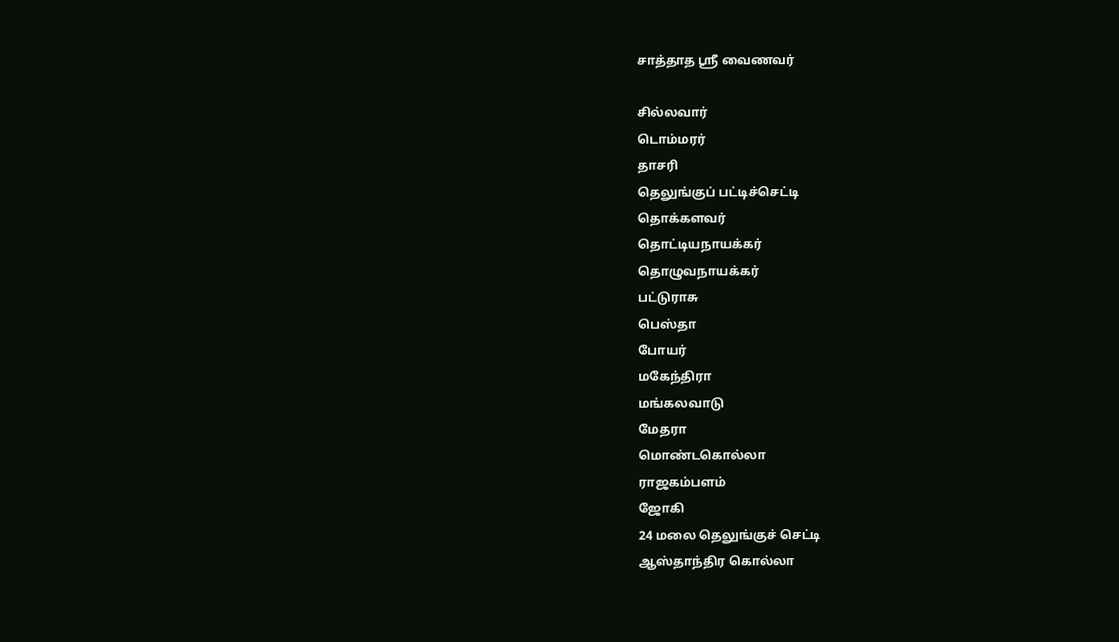சாத்தாத ஸ்ரீ வைணவர்

சில்லவார்
டொம்மரர்
தாசரி
தெலுங்குப் பட்டிச்செட்டி
தொக்களவர்
தொட்டியநாயக்கர்
தொழுவநாயக்கர்
பட்டுராசு
பெஸ்தா
போயர்
மகேந்திரா
மங்கலவாடு
மேதரா
மொண்டகொல்லா
ராஜகம்பளம்
ஜோகி
24 மலை தெலுங்குச் செட்டி
ஆஸ்தாந்திர கொல்லா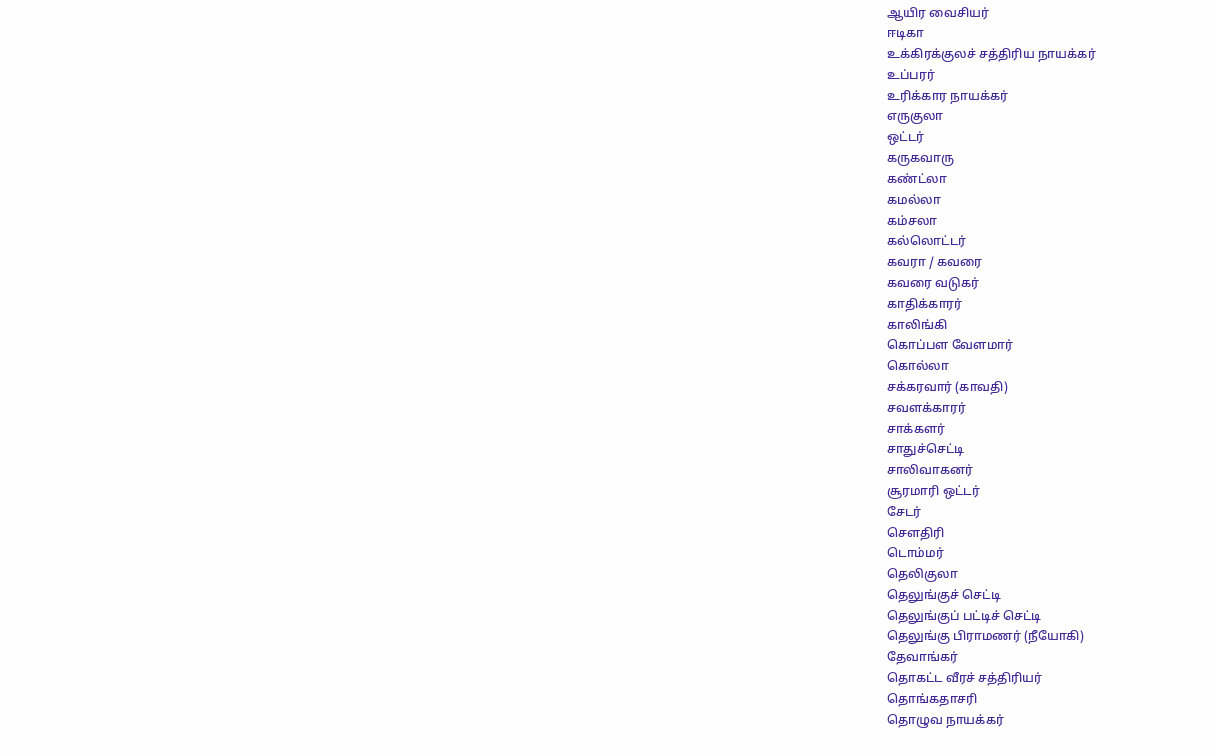ஆயிர வைசியர்
ஈடிகா
உக்கிரக்குலச் சத்திரிய நாயக்கர்
உப்பரர்
உரிக்கார நாயக்கர்
எருகுலா
ஒட்டர்
கருகவாரு
கண்ட்லா
கமல்லா
கம்சலா
கல்லொட்டர்
கவரா / கவரை
கவரை வடுகர்
காதிக்காரர்
காலிங்கி
கொப்பள வேளமார்
கொல்லா
சக்கரவார் (காவதி)
சவளக்காரர்
சாக்களர்
சாதுச்செட்டி
சாலிவாகனர்
சூரமாரி ஒட்டர்
சேடர்
சௌதிரி
டொம்மர்
தெலிகுலா
தெலுங்குச் செட்டி
தெலுங்குப் பட்டிச் செட்டி
தெலுங்கு பிராமணர் (நீயோகி)
தேவாங்கர்
தொகட்ட வீரச் சத்திரியர்
தொங்கதாசரி
தொழுவ நாயக்கர்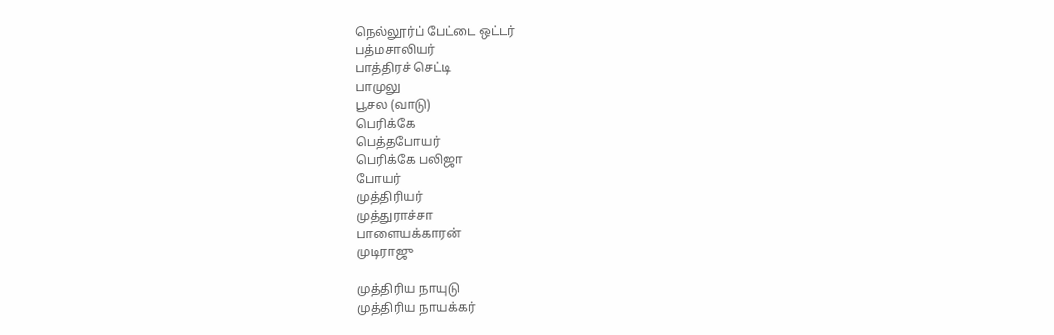நெல்லூர்ப் பேட்டை ஒட்டர்
பத்மசாலியர்
பாத்திரச் செட்டி
பாமுலு
பூசல (வாடு)
பெரிக்கே
பெத்தபோயர்
பெரிக்கே பலிஜா
போயர்
முத்திரியர்
முத்துராச்சா
பாளையக்காரன்
முடிராஜு

முத்திரிய நாயுடு
முத்திரிய நாயக்கர்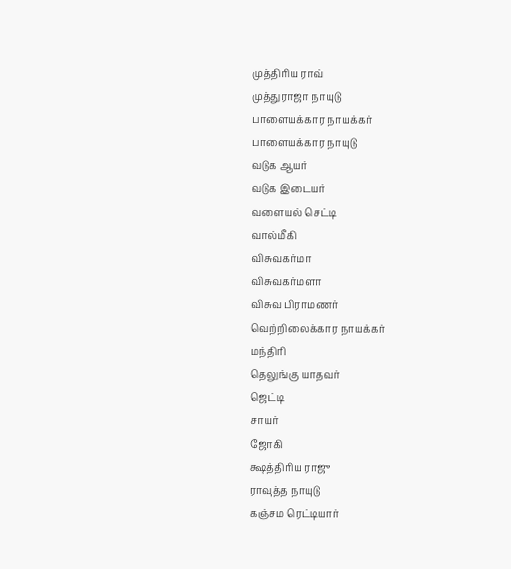முத்திரிய ராவ்
முத்துராஜா நாயுடு
பாளையக்கார நாயக்கர்
பாளையக்கார நாயுடு
வடுக ஆயர்
வடுக இடையர்
வளையல் செட்டி
வால்மீகி
விசுவகர்மா
விசுவகர்மளா
விசுவ பிராமணர்
வெற்றிலைக்கார நாயக்கர்
மந்திரி
தெலுங்கு யாதவர்
ஜெட்டி
சாயர்
ஜோகி
க்ஷத்திரிய ராஜு
ராவுத்த நாயுடு
கஞ்சம ரெட்டியார்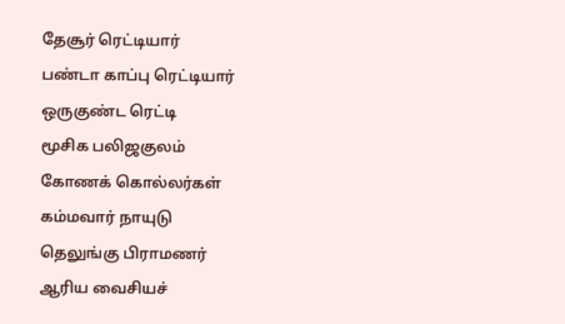தேசூர் ரெட்டியார்
பண்டா காப்பு ரெட்டியார்
ஒருகுண்ட ரெட்டி
மூசிக பலிஜகுலம்
கோணக் கொல்லர்கள்
கம்மவார் நாயுடு
தெலுங்கு பிராமணர்
ஆரிய வைசியச்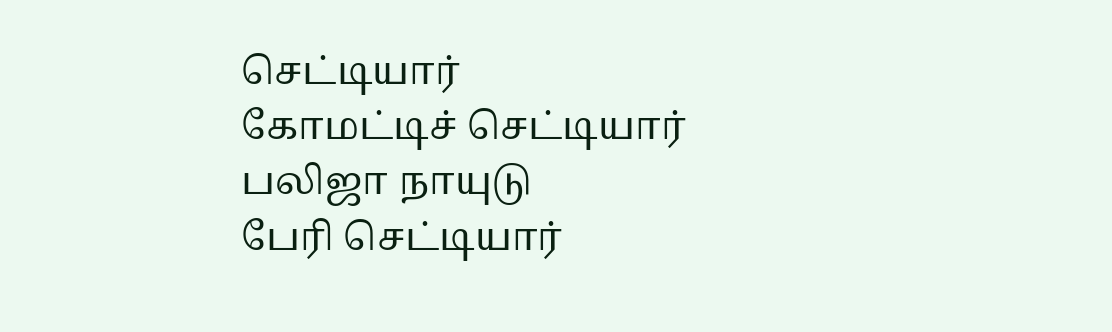செட்டியார்
கோமட்டிச் செட்டியார்
பலிஜா நாயுடு
பேரி செட்டியார்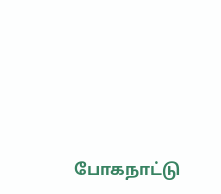போகநாட்டு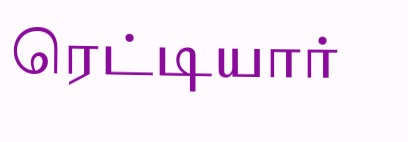ரெட்டியார்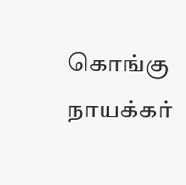கொங்கு நாயக்கர்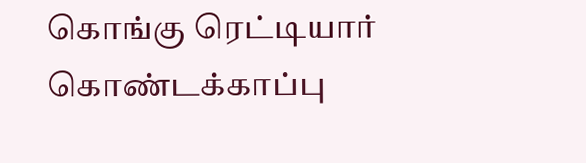கொங்கு ரெட்டியார்
கொண்டக்காப்பு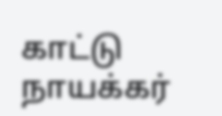காட்டு நாயக்கர்